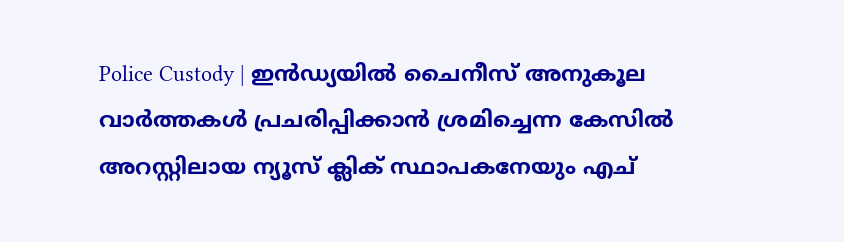Police Custody | ഇന്‍ഡ്യയില്‍ ചൈനീസ് അനുകൂല വാര്‍ത്തകള്‍ പ്രചരിപ്പിക്കാന്‍ ശ്രമിച്ചെന്ന കേസില്‍ അറസ്റ്റിലായ ന്യൂസ് ക്ലിക് സ്ഥാപകനേയും എച്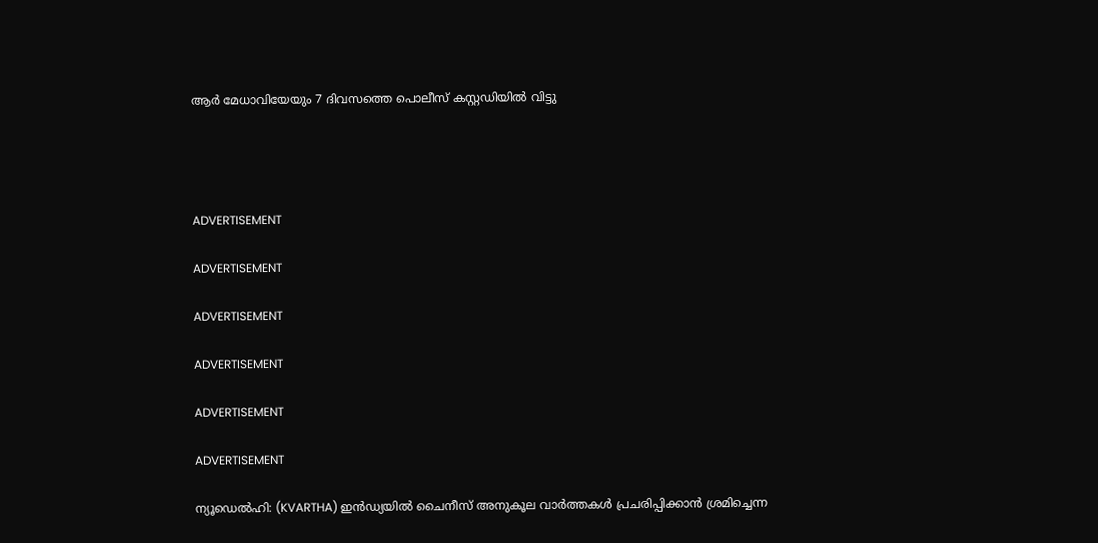ആര്‍ മേധാവിയേയും 7 ദിവസത്തെ പൊലീസ് കസ്റ്റഡിയില്‍ വിട്ടു




ADVERTISEMENT

ADVERTISEMENT

ADVERTISEMENT

ADVERTISEMENT

ADVERTISEMENT

ADVERTISEMENT

ന്യൂഡെല്‍ഹി: (KVARTHA) ഇന്‍ഡ്യയില്‍ ചൈനീസ് അനുകൂല വാര്‍ത്തകള്‍ പ്രചരിപ്പിക്കാന്‍ ശ്രമിച്ചെന്ന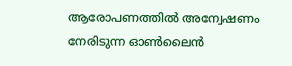ആരോപണത്തില്‍ അന്വേഷണം നേരിടുന്ന ഓണ്‍ലൈന്‍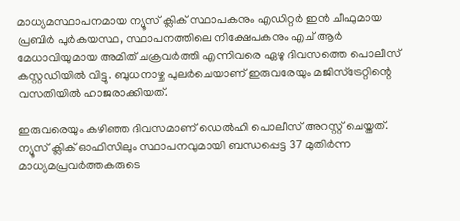മാധ്യമസ്ഥാപനമായ ന്യൂസ് ക്ലിക് സ്ഥാപകനും എഡിറ്റര്‍ ഇന്‍ ചീഫുമായ പ്രബിര്‍ പുര്‍കയസ്ഥ, സ്ഥാപനത്തിലെ നിക്ഷേപകനും എച് ആര്‍ മേധാവിയുമായ അമിത് ചക്രവര്‍ത്തി എന്നിവരെ ഏഴു ദിവസത്തെ പൊലീസ് കസ്റ്റഡിയില്‍ വിട്ടു. ബുധനാഴ്ച പുലര്‍ചെയാണ് ഇരുവരേയും മജിസ്‌ട്രേറ്റിന്റെ വസതിയില്‍ ഹാജരാക്കിയത്.

ഇരുവരെയും കഴിഞ്ഞ ദിവസമാണ് ഡെല്‍ഹി പൊലീസ് അറസ്റ്റ് ചെയ്തത്. ന്യൂസ് ക്ലിക് ഓഫിസിലും സ്ഥാപനവുമായി ബന്ധപ്പെട്ട 37 മുതിര്‍ന്ന മാധ്യമപ്രവര്‍ത്തകരുടെ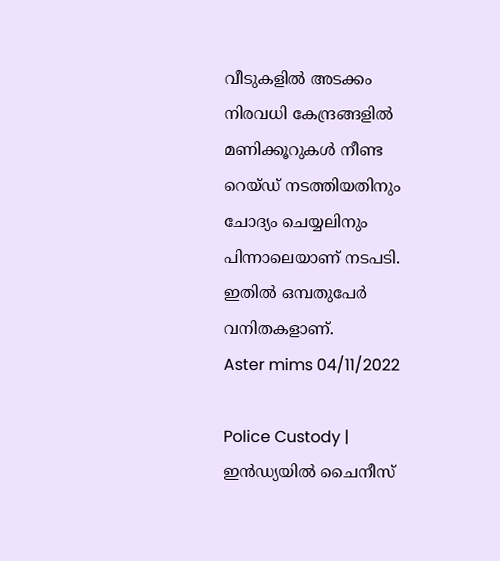വീടുകളില്‍ അടക്കം നിരവധി കേന്ദ്രങ്ങളില്‍
മണിക്കൂറുകള്‍ നീണ്ട റെയ്ഡ് നടത്തിയതിനും ചോദ്യം ചെയ്യലിനും പിന്നാലെയാണ് നടപടി. ഇതില്‍ ഒമ്പതുപേര്‍ വനിതകളാണ്.
Aster mims 04/11/2022

Police Custody | ഇന്‍ഡ്യയില്‍ ചൈനീസ്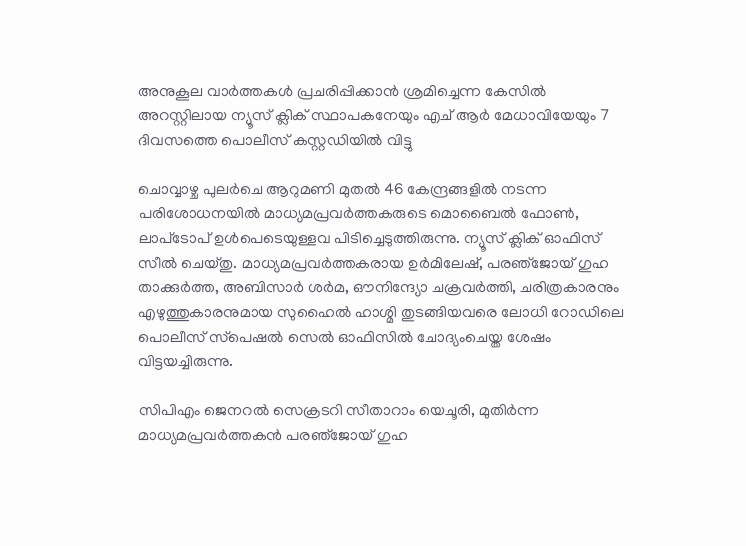അനുകൂല വാര്‍ത്തകള്‍ പ്രചരിപ്പിക്കാന്‍ ശ്രമിച്ചെന്ന കേസില്‍ അറസ്റ്റിലായ ന്യൂസ് ക്ലിക് സ്ഥാപകനേയും എച് ആര്‍ മേധാവിയേയും 7 ദിവസത്തെ പൊലീസ് കസ്റ്റഡിയില്‍ വിട്ടു

ചൊവ്വാഴ്ച പുലര്‍ചെ ആറുമണി മുതല്‍ 46 കേന്ദ്രങ്ങളില്‍ നടന്ന പരിശോധനയില്‍ മാധ്യമപ്രവര്‍ത്തകരുടെ മൊബൈല്‍ ഫോണ്‍, ലാപ്‌ടോപ് ഉള്‍പെടെയുള്ളവ പിടിച്ചെടുത്തിരുന്നു. ന്യൂസ് ക്ലിക് ഓഫിസ് സീല്‍ ചെയ്തു. മാധ്യമപ്രവര്‍ത്തകരായ ഉര്‍മിലേഷ്, പരഞ്‌ജോയ് ഗുഹ താക്കുര്‍ത്ത, അബിസാര്‍ ശര്‍മ, ഔനിന്ദ്യോ ചക്രവര്‍ത്തി, ചരിത്രകാരനും എഴുത്തുകാരനുമായ സുഹൈൽ ഹാശ്മി തുടങ്ങിയവരെ ലോധി റോഡിലെ പൊലീസ് സ്‌പെഷല്‍ സെല്‍ ഓഫിസില്‍ ചോദ്യംചെയ്ത ശേഷം വിട്ടയച്ചിരുന്നു.

സിപിഎം ജെനറല്‍ സെക്രടറി സീതാറാം യെചൂരി, മുതിര്‍ന്ന മാധ്യമപ്രവര്‍ത്തകന്‍ പരഞ്‌ജോയ് ഗുഹ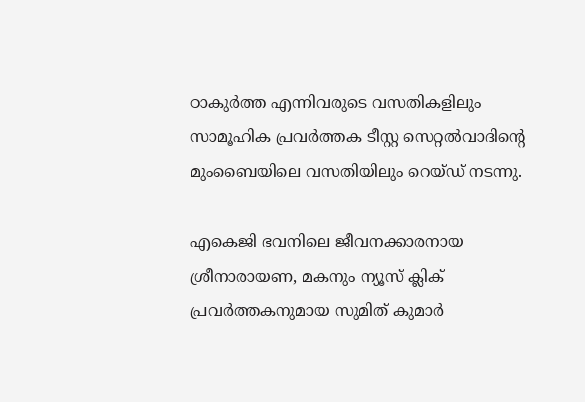ഠാകുര്‍ത്ത എന്നിവരുടെ വസതികളിലും സാമൂഹിക പ്രവര്‍ത്തക ടീസ്റ്റ സെറ്റല്‍വാദിന്റെ മുംബൈയിലെ വസതിയിലും റെയ്ഡ് നടന്നു.

എകെജി ഭവനിലെ ജീവനക്കാരനായ ശ്രീനാരായണ, മകനും ന്യൂസ് ക്ലിക് പ്രവര്‍ത്തകനുമായ സുമിത് കുമാര്‍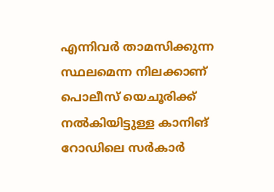എന്നിവര്‍ താമസിക്കുന്ന സ്ഥലമെന്ന നിലക്കാണ് പൊലീസ് യെചൂരിക്ക് നല്‍കിയിട്ടുള്ള കാനിങ് റോഡിലെ സര്‍കാര്‍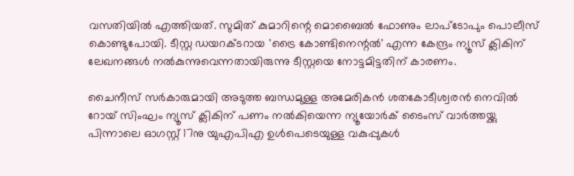വസതിയില്‍ എത്തിയത്. സുമിത് കുമാറിന്റെ മൊബൈല്‍ ഫോണും ലാപ്‌ടോപും പൊലീസ് കൊണ്ടുപോയി. ടീസ്റ്റ ഡയറക്ടറായ 'ട്രൈ കോണ്ടിനെന്റല്‍' എന്ന കേന്ദ്രം ന്യൂസ് ക്ലികിന് ലേഖനങ്ങള്‍ നല്‍കുന്നുവെന്നതായിരുന്നു ടീസ്റ്റയെ നോട്ടമിട്ടതിന്‌ കാരണം.

ചൈനീസ് സര്‍കാരുമായി അടുത്ത ബന്ധമുള്ള അമേരികന്‍ ശതകോടീശ്വരന്‍ നെവില്‍ റോയ് സിംഘം ന്യൂസ് ക്ലികിന്‌ പണം നല്‍കിയെന്ന ന്യൂയോര്‍ക് ടൈംസ് വാര്‍ത്തയ്ക്കു പിന്നാലെ ഓഗസ്റ്റ് 17നു യുഎപിഎ ഉള്‍പെടെയുള്ള വകുപ്പുകള്‍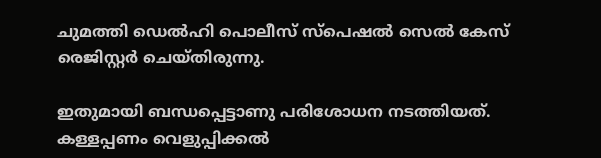ചുമത്തി ഡെല്‍ഹി പൊലീസ് സ്‌പെഷല്‍ സെല്‍ കേസ് രെജിസ്റ്റര്‍ ചെയ്തിരുന്നു.

ഇതുമായി ബന്ധപ്പെട്ടാണു പരിശോധന നടത്തിയത്. കള്ളപ്പണം വെളുപ്പിക്കല്‍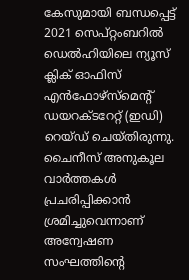കേസുമായി ബന്ധപ്പെട്ട് 2021 സെപ്റ്റംബറില്‍ ഡെല്‍ഹിയിലെ ന്യൂസ് ക്ലിക് ഓഫിസ് എന്‍ഫോഴ്‌സ്‌മെന്റ് ഡയറക്ടറേറ്റ് (ഇഡി) റെയ്ഡ് ചെയ്തിരുന്നു. ചൈനീസ് അനുകൂല വാര്‍ത്തകള്‍ പ്രചരിപ്പിക്കാന്‍ ശ്രമിച്ചുവെന്നാണ് അന്വേഷണ സംഘത്തിന്റെ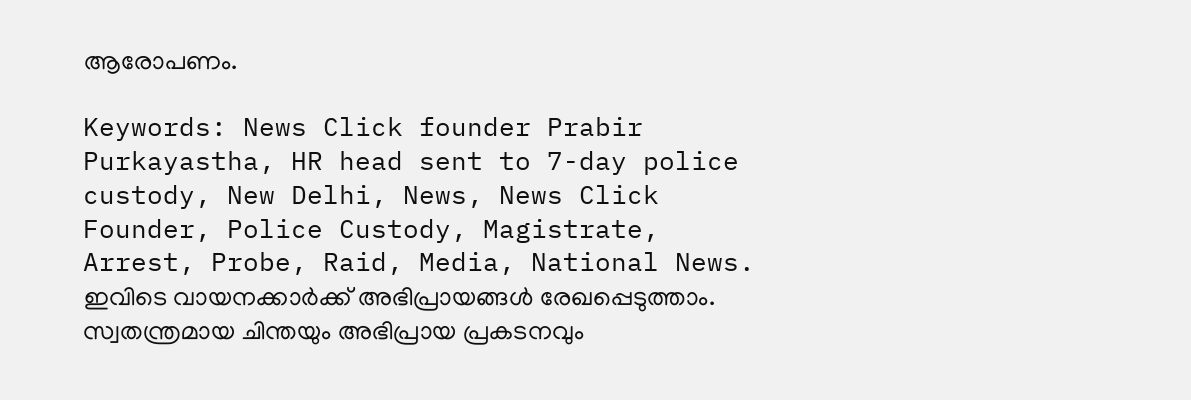ആരോപണം.

Keywords: News Click founder Prabir Purkayastha, HR head sent to 7-day police custody, New Delhi, News, News Click Founder, Police Custody, Magistrate, Arrest, Probe, Raid, Media, National News.
ഇവിടെ വായനക്കാർക്ക് അഭിപ്രായങ്ങൾ രേഖപ്പെടുത്താം. സ്വതന്ത്രമായ ചിന്തയും അഭിപ്രായ പ്രകടനവും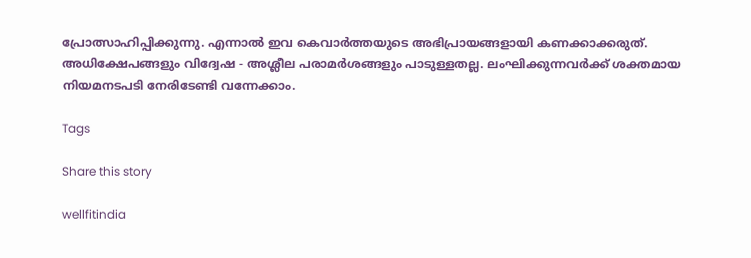പ്രോത്സാഹിപ്പിക്കുന്നു. എന്നാൽ ഇവ കെവാർത്തയുടെ അഭിപ്രായങ്ങളായി കണക്കാക്കരുത്. അധിക്ഷേപങ്ങളും വിദ്വേഷ - അശ്ലീല പരാമർശങ്ങളും പാടുള്ളതല്ല. ലംഘിക്കുന്നവർക്ക് ശക്തമായ നിയമനടപടി നേരിടേണ്ടി വന്നേക്കാം.

Tags

Share this story

wellfitindia